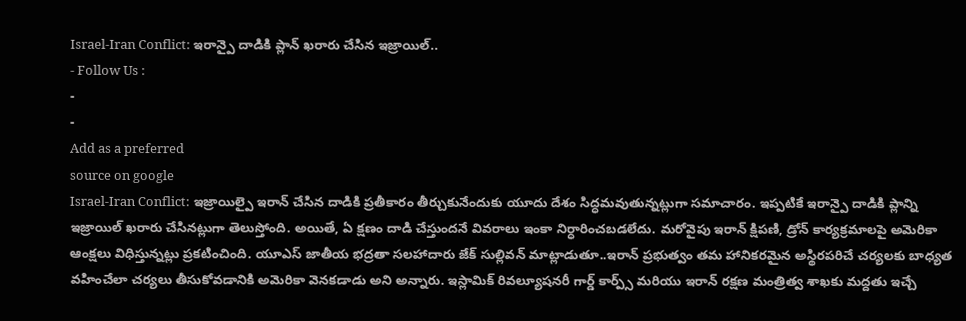Israel-Iran Conflict: ఇరాన్పై దాడికి ప్లాన్ ఖరారు చేసిన ఇజ్రాయిల్..
- Follow Us :
-
-
Add as a preferred
source on google
Israel-Iran Conflict: ఇజ్రాయిల్పై ఇరాన్ చేసిన దాడికి ప్రతీకారం తీర్చుకునేందుకు యూదు దేశం సిద్ధమవుతున్నట్లుగా సమాచారం. ఇప్పటికే ఇరాన్పై దాడికి ప్లాన్ని ఇజ్రాయిల్ ఖరారు చేసినట్లుగా తెలుస్తోంది. అయితే, ఏ క్షణం దాడి చేస్తుందనే వివరాలు ఇంకా నిర్ధారించబడలేదు. మరోవైపు ఇరాన్ క్షిపణి, డ్రోన్ కార్యక్రమాలపై అమెరికా ఆంక్షలు విధిస్తున్నట్లు ప్రకటించింది. యూఎస్ జాతీయ భద్రతా సలహాదారు జేక్ సుల్లివన్ మాట్లాడుతూ..ఇరాన్ ప్రభుత్వం తమ హానికరమైన అస్థిరపరిచే చర్యలకు బాధ్యత వహించేలా చర్యలు తీసుకోవడానికి అమెరికా వెనకడాడు అని అన్నారు. ఇస్లామిక్ రివల్యూషనరీ గార్డ్ కార్ప్స్ మరియు ఇరాన్ రక్షణ మంత్రిత్వ శాఖకు మద్దతు ఇచ్చే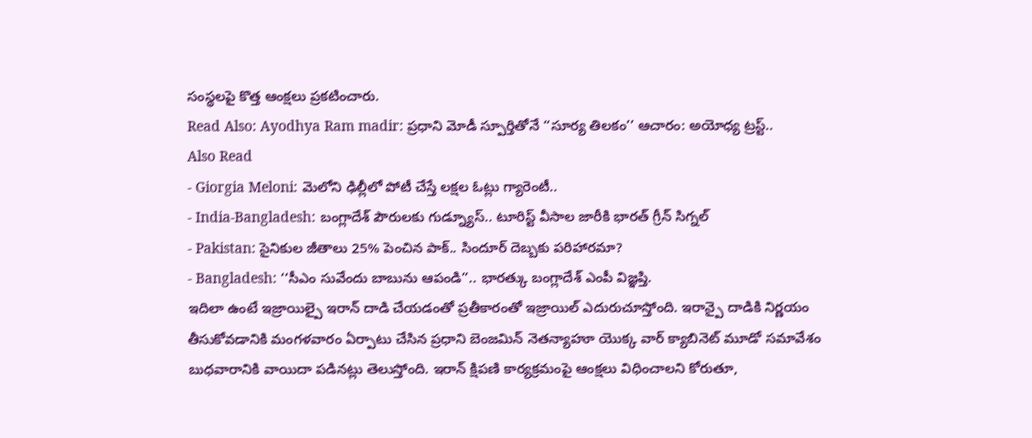సంస్థలపై కొత్త ఆంక్షలు ప్రకటించారు.
Read Also: Ayodhya Ram madir: ప్రధాని మోడీ స్పూర్తితోనే ‘‘సూర్య తిలకం’’ ఆచారం: అయోధ్య ట్రస్ట్..
Also Read
- Giorgia Meloni: మెలోని ఢిల్లీలో పోటీ చేస్తే లక్షల ఓట్లు గ్యారెంటీ..
- India-Bangladesh: బంగ్లాదేశ్ పౌరులకు గుడ్న్యూస్.. టూరిస్ట్ వీసాల జారీకి భారత్ గ్రీన్ సిగ్నల్
- Pakistan: సైనికుల జీతాలు 25% పెంచిన పాక్.. సిందూర్ దెబ్బకు పరిహారమా?
- Bangladesh: ‘‘సీఎం సువేందు బాబును ఆపండి’’.. భారత్కు బంగ్లాదేశ్ ఎంపీ విజ్ఞప్తి.
ఇదిలా ఉంటే ఇజ్రాయిల్పై ఇరాన్ దాడి చేయడంతో ప్రతీకారంతో ఇజ్రాయిల్ ఎదురుచూస్తోంది. ఇరాన్పై దాడికి నిర్ణయం తీసుకోవడానికి మంగళవారం ఏర్పాటు చేసిన ప్రధాని బెంజమిన్ నెతన్యాహూ యొక్క వార్ క్యాబినెట్ మూడో సమావేశం బుధవారానికి వాయిదా పడినట్లు తెలుస్తోంది. ఇరాన్ క్షిపణి కార్యక్రమంపై ఆంక్షలు విధించాలని కోరుతూ,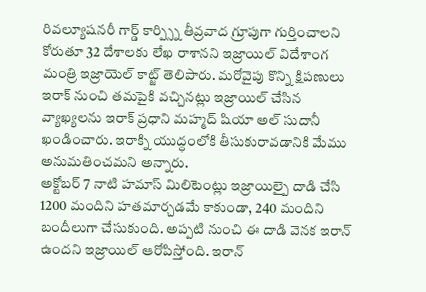రివల్యూషనరీ గార్డ్ కార్ప్స్ని తీవ్రవాద గ్రూపుగా గుర్తించాలని కోరుతూ 32 దేశాలకు లేఖ రాశానని ఇజ్రాయిల్ విదేశాంగ మంత్రి ఇజ్రాయెల్ కాట్జ్ తెలిపారు. మరోవైపు కొన్ని క్షిపణులు ఇరాక్ నుంచి తమపైకి వచ్చినట్లు ఇజ్రాయిల్ చేసిన వ్యాఖ్యలను ఇరాక్ ప్రధాని మహ్మద్ షియా అల్ సుదానీ ఖండించారు. ఇరాక్ని యుద్ధంలోకి తీసుకురావడానికి మేము అనుమతించమని అన్నారు.
అక్టోబర్ 7 నాటి హమాస్ మిలిటెంట్లు ఇజ్రాయిల్పై దాడి చేసి 1200 మందిని హతమార్చడమే కాకుండా, 240 మందిని బందీలుగా చేసుకుంది. అప్పటి నుంచి ఈ దాడి వెనక ఇరాన్ ఉందని ఇజ్రాయిల్ ఆరోపిస్తోంది. ఇరాన్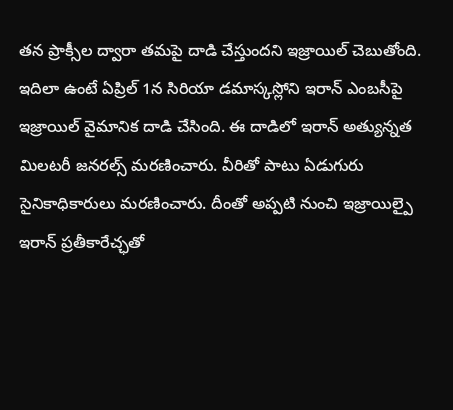తన ప్రాక్సీల ద్వారా తమపై దాడి చేస్తుందని ఇజ్రాయిల్ చెబుతోంది. ఇదిలా ఉంటే ఏప్రిల్ 1న సిరియా డమాస్కస్లోని ఇరాన్ ఎంబసీపై ఇజ్రాయిల్ వైమానిక దాడి చేసింది. ఈ దాడిలో ఇరాన్ అత్యున్నత మిలటరీ జనరల్స్ మరణించారు. వీరితో పాటు ఏడుగురు సైనికాధికారులు మరణించారు. దీంతో అప్పటి నుంచి ఇజ్రాయిల్పై ఇరాన్ ప్రతీకారేచ్ఛతో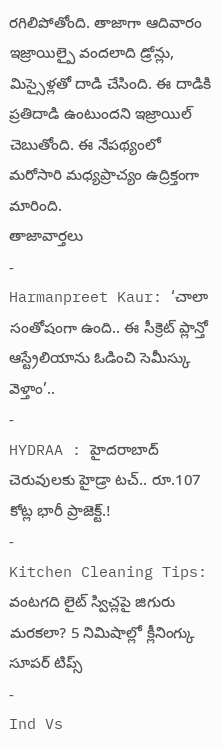రగిలిపోతోంది. తాజాగా ఆదివారం ఇజ్రాయిల్పై వందలాది డ్రోన్లు, మిస్సైళ్లతో దాడి చేసింది. ఈ దాడికి ప్రతిదాడి ఉంటుందని ఇజ్రాయిల్ చెబుతోంది. ఈ నేపథ్యంలో మరోసారి మధ్యప్రాచ్యం ఉద్రిక్తంగా మారింది.
తాజావార్తలు
-
Harmanpreet Kaur: ‘చాలా సంతోషంగా ఉంది.. ఈ సీక్రెట్ ప్లాన్తో ఆస్ట్రేలియాను ఓడించి సెమీస్కు వెళ్తాం’..
-
HYDRAA : హైదరాబాద్ చెరువులకు హైడ్రా టచ్.. రూ.107 కోట్ల భారీ ప్రాజెక్ట్.!
-
Kitchen Cleaning Tips: వంటగది లైట్ స్విచ్లపై జిగురు మరకలా? 5 నిమిషాల్లో క్లీనింగ్కు సూపర్ టిప్స్
-
Ind Vs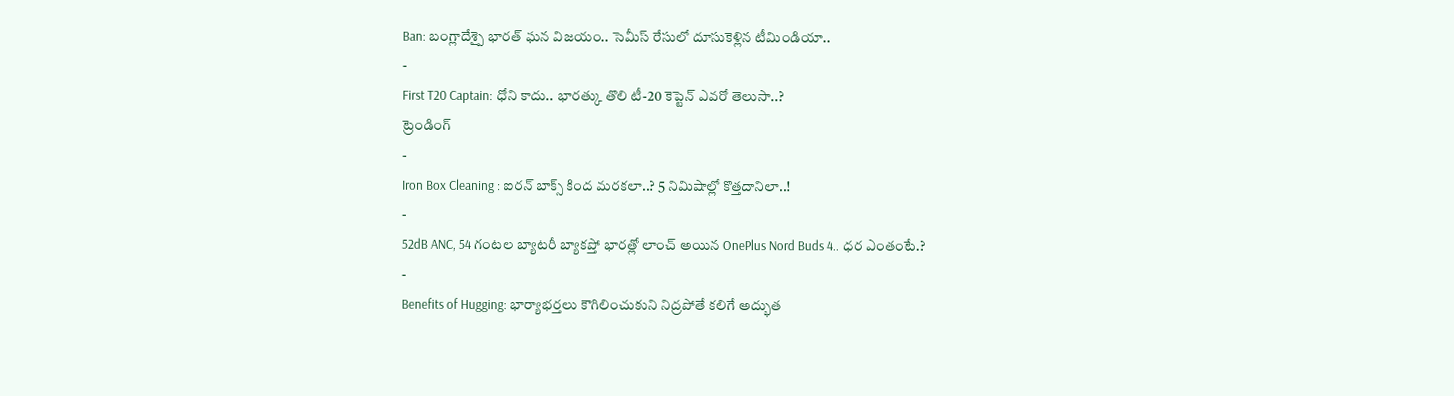Ban: బంగ్లాదేశ్పై భారత్ ఘన విజయం.. సెమీస్ రేసులో దూసుకెళ్లిన టీమిండియా..
-
First T20 Captain: ధోని కాదు.. భారత్కు తొలి టీ-20 కెప్టెన్ ఎవరో తెలుసా..?
ట్రెండింగ్
-
Iron Box Cleaning : ఐరన్ బాక్స్ కింద మరకలా..? 5 నిమిషాల్లో కొత్తదానిలా..!
-
52dB ANC, 54 గంటల బ్యాటరీ బ్యాకప్తో భారత్లో లాంచ్ అయిన OnePlus Nord Buds 4.. ధర ఎంతంటే.?
-
Benefits of Hugging: భార్యాభర్తలు కౌగిలించుకుని నిద్రపోతే కలిగే అద్భుత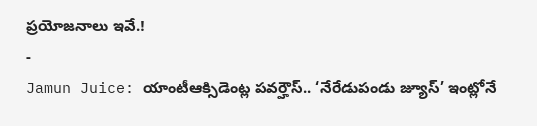ప్రయోజనాలు ఇవే.!
-
Jamun Juice: యాంటీఆక్సిడెంట్ల పవర్హౌస్.. ‘నేరేడుపండు జ్యూస్’ ఇంట్లోనే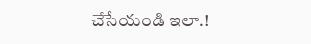చేసేయండి ఇలా.!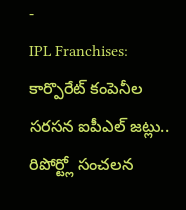-
IPL Franchises: కార్పొరేట్ కంపెనీల సరసన ఐపీఎల్ జట్లు.. రిపోర్ట్లో సంచలన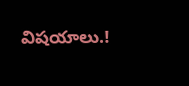విషయాలు.!